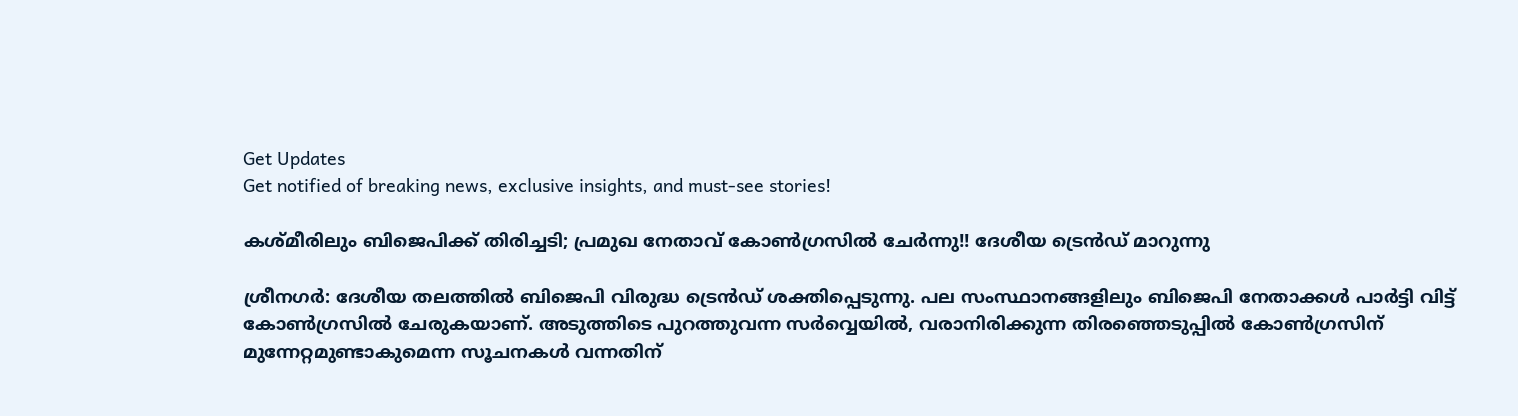Get Updates
Get notified of breaking news, exclusive insights, and must-see stories!

കശ്മീരിലും ബിജെപിക്ക് തിരിച്ചടി; പ്രമുഖ നേതാവ് കോണ്‍ഗ്രസില്‍ ചേര്‍ന്നു!! ദേശീയ ട്രെന്‍ഡ് മാറുന്നു

ശ്രീനഗര്‍: ദേശീയ തലത്തില്‍ ബിജെപി വിരുദ്ധ ട്രെന്‍ഡ് ശക്തിപ്പെടുന്നു. പല സംസ്ഥാനങ്ങളിലും ബിജെപി നേതാക്കള്‍ പാര്‍ട്ടി വിട്ട് കോണ്‍ഗ്രസില്‍ ചേരുകയാണ്. അടുത്തിടെ പുറത്തുവന്ന സര്‍വ്വെയില്‍, വരാനിരിക്കുന്ന തിരഞ്ഞെടുപ്പില്‍ കോണ്‍ഗ്രസിന് മുന്നേറ്റമുണ്ടാകുമെന്ന സൂചനകള്‍ വന്നതിന്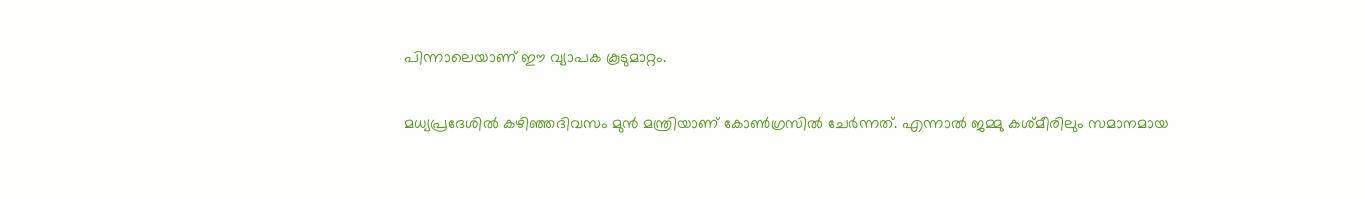പിന്നാലെയാണ് ഈ വ്യാപക കൂടുമാറ്റം.

മധ്യപ്രദേശില്‍ കഴിഞ്ഞദിവസം മുന്‍ മന്ത്രിയാണ് കോണ്‍ഗ്രസില്‍ ചേര്‍ന്നത്. എന്നാല്‍ ജമ്മു കശ്മീരിലും സമാനമായ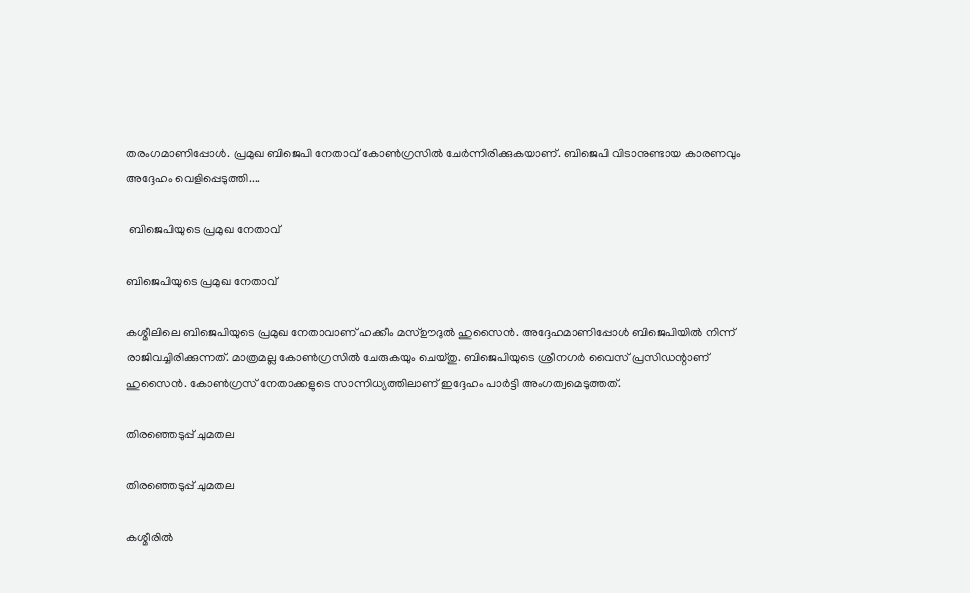തരംഗമാണിപ്പോള്‍. പ്രമുഖ ബിജെപി നേതാവ് കോണ്‍ഗ്രസില്‍ ചേര്‍ന്നിരിക്കുകയാണ്. ബിജെപി വിടാനുണ്ടായ കാരണവും അദ്ദേഹം വെളിപ്പെടുത്തി....

 ബിജെപിയുടെ പ്രമുഖ നേതാവ്

ബിജെപിയുടെ പ്രമുഖ നേതാവ്

കശ്മീലിലെ ബിജെപിയുടെ പ്രമുഖ നേതാവാണ് ഹക്കീം മസ്ഊദുല്‍ ഹുസൈന്‍. അദ്ദേഹമാണിപ്പോള്‍ ബിജെപിയില്‍ നിന്ന് രാജിവച്ചിരിക്കുന്നത്. മാത്രമല്ല കോണ്‍ഗ്രസില്‍ ചേരുകയും ചെയ്തു. ബിജെപിയുടെ ശ്രീനഗര്‍ വൈസ് പ്രസിഡന്റാണ് ഹുസൈന്‍. കോണ്‍ഗ്രസ് നേതാക്കളുടെ സാന്നിധ്യത്തിലാണ് ഇദ്ദേഹം പാര്‍ട്ടി അംഗത്വമെടുത്തത്.

തിരഞ്ഞെടുപ്പ് ചുമതല

തിരഞ്ഞെടുപ്പ് ചുമതല

കശ്മീരില്‍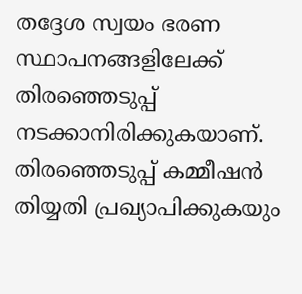തദ്ദേശ സ്വയം ഭരണ സ്ഥാപനങ്ങളിലേക്ക് തിരഞ്ഞെടുപ്പ് നടക്കാനിരിക്കുകയാണ്. തിരഞ്ഞെടുപ്പ് കമ്മീഷന്‍ തിയ്യതി പ്രഖ്യാപിക്കുകയും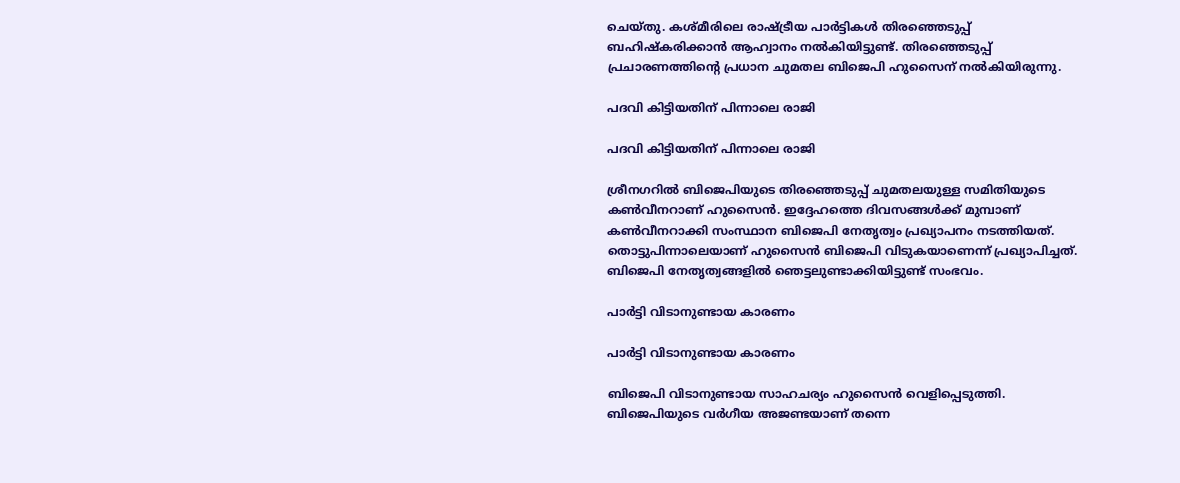ചെയ്തു. കശ്മീരിലെ രാഷ്ട്രീയ പാര്‍ട്ടികള്‍ തിരഞ്ഞെടുപ്പ് ബഹിഷ്‌കരിക്കാന്‍ ആഹ്വാനം നല്‍കിയിട്ടുണ്ട്. തിരഞ്ഞെടുപ്പ് പ്രചാരണത്തിന്റെ പ്രധാന ചുമതല ബിജെപി ഹുസൈന് നല്‍കിയിരുന്നു.

പദവി കിട്ടിയതിന് പിന്നാലെ രാജി

പദവി കിട്ടിയതിന് പിന്നാലെ രാജി

ശ്രീനഗറില്‍ ബിജെപിയുടെ തിരഞ്ഞെടുപ്പ് ചുമതലയുള്ള സമിതിയുടെ കണ്‍വീനറാണ് ഹുസൈന്‍. ഇദ്ദേഹത്തെ ദിവസങ്ങള്‍ക്ക് മുമ്പാണ് കണ്‍വീനറാക്കി സംസ്ഥാന ബിജെപി നേതൃത്വം പ്രഖ്യാപനം നടത്തിയത്. തൊട്ടുപിന്നാലെയാണ് ഹുസൈന്‍ ബിജെപി വിടുകയാണെന്ന് പ്രഖ്യാപിച്ചത്. ബിജെപി നേതൃത്വങ്ങളില്‍ ഞെട്ടലുണ്ടാക്കിയിട്ടുണ്ട് സംഭവം.

പാര്‍ട്ടി വിടാനുണ്ടായ കാരണം

പാര്‍ട്ടി വിടാനുണ്ടായ കാരണം

ബിജെപി വിടാനുണ്ടായ സാഹചര്യം ഹുസൈന്‍ വെളിപ്പെടുത്തി. ബിജെപിയുടെ വര്‍ഗീയ അജണ്ടയാണ് തന്നെ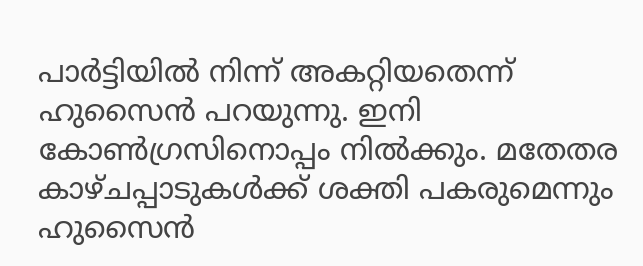പാര്‍ട്ടിയില്‍ നിന്ന് അകറ്റിയതെന്ന് ഹുസൈന്‍ പറയുന്നു. ഇനി കോണ്‍ഗ്രസിനൊപ്പം നില്‍ക്കും. മതേതര കാഴ്ചപ്പാടുകള്‍ക്ക് ശക്തി പകരുമെന്നും ഹുസൈന്‍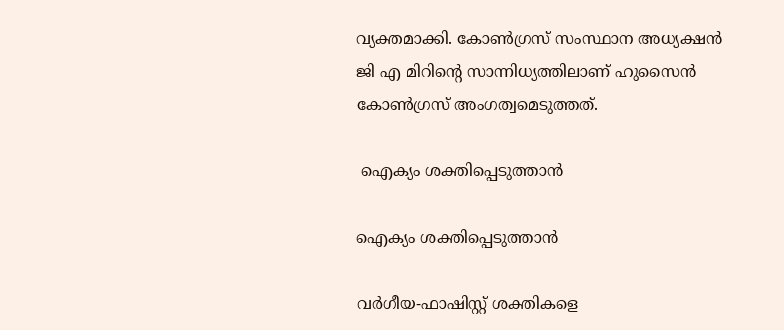വ്യക്തമാക്കി. കോണ്‍ഗ്രസ് സംസ്ഥാന അധ്യക്ഷന്‍ ജി എ മിറിന്റെ സാന്നിധ്യത്തിലാണ് ഹുസൈന്‍ കോണ്‍ഗ്രസ് അംഗത്വമെടുത്തത്.

 ഐക്യം ശക്തിപ്പെടുത്താന്‍

ഐക്യം ശക്തിപ്പെടുത്താന്‍

വര്‍ഗീയ-ഫാഷിസ്റ്റ് ശക്തികളെ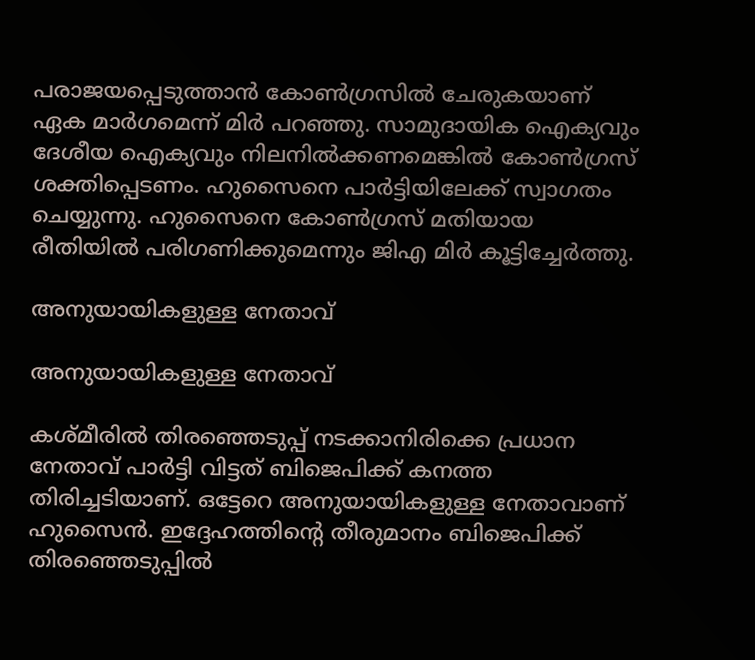പരാജയപ്പെടുത്താന്‍ കോണ്‍ഗ്രസില്‍ ചേരുകയാണ് ഏക മാര്‍ഗമെന്ന് മിര്‍ പറഞ്ഞു. സാമുദായിക ഐക്യവും ദേശീയ ഐക്യവും നിലനില്‍ക്കണമെങ്കില്‍ കോണ്‍ഗ്രസ് ശക്തിപ്പെടണം. ഹുസൈനെ പാര്‍ട്ടിയിലേക്ക് സ്വാഗതം ചെയ്യുന്നു. ഹുസൈനെ കോണ്‍ഗ്രസ് മതിയായ രീതിയില്‍ പരിഗണിക്കുമെന്നും ജിഎ മിര്‍ കൂട്ടിച്ചേര്‍ത്തു.

അനുയായികളുള്ള നേതാവ്

അനുയായികളുള്ള നേതാവ്

കശ്മീരില്‍ തിരഞ്ഞെടുപ്പ് നടക്കാനിരിക്കെ പ്രധാന നേതാവ് പാര്‍ട്ടി വിട്ടത് ബിജെപിക്ക് കനത്ത തിരിച്ചടിയാണ്. ഒട്ടേറെ അനുയായികളുള്ള നേതാവാണ് ഹുസൈന്‍. ഇദ്ദേഹത്തിന്റെ തീരുമാനം ബിജെപിക്ക് തിരഞ്ഞെടുപ്പില്‍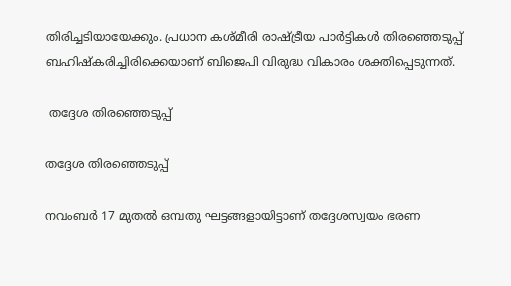തിരിച്ചടിയായേക്കും. പ്രധാന കശ്മീരി രാഷ്ട്രീയ പാര്‍ട്ടികള്‍ തിരഞ്ഞെടുപ്പ് ബഹിഷ്‌കരിച്ചിരിക്കെയാണ് ബിജെപി വിരുദ്ധ വികാരം ശക്തിപ്പെടുന്നത്.

 തദ്ദേശ തിരഞ്ഞെടുപ്പ്

തദ്ദേശ തിരഞ്ഞെടുപ്പ്

നവംബര്‍ 17 മുതല്‍ ഒമ്പതു ഘട്ടങ്ങളായിട്ടാണ് തദ്ദേശസ്വയം ഭരണ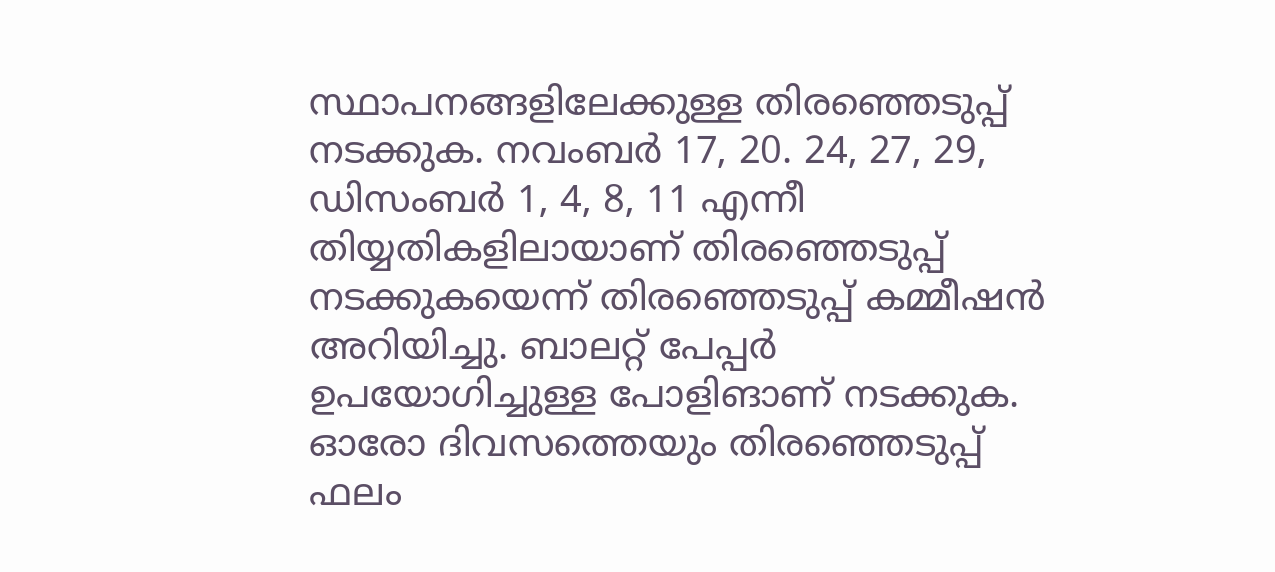സ്ഥാപനങ്ങളിലേക്കുള്ള തിരഞ്ഞെടുപ്പ് നടക്കുക. നവംബര്‍ 17, 20. 24, 27, 29, ഡിസംബര്‍ 1, 4, 8, 11 എന്നീ തിയ്യതികളിലായാണ് തിരഞ്ഞെടുപ്പ് നടക്കുകയെന്ന് തിരഞ്ഞെടുപ്പ് കമ്മീഷന്‍ അറിയിച്ചു. ബാലറ്റ് പേപ്പര്‍ ഉപയോഗിച്ചുള്ള പോളിങാണ് നടക്കുക. ഓരോ ദിവസത്തെയും തിരഞ്ഞെടുപ്പ് ഫലം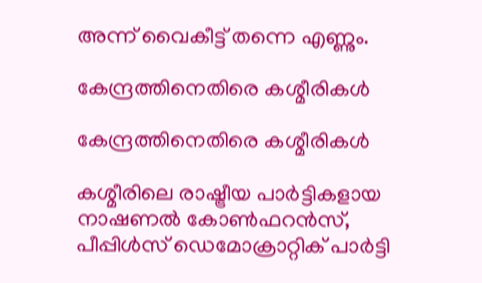അന്ന് വൈകീട്ട് തന്നെ എണ്ണും.

കേന്ദ്രത്തിനെതിരെ കശ്മീരികള്‍

കേന്ദ്രത്തിനെതിരെ കശ്മീരികള്‍

കശ്മീരിലെ രാഷ്ട്രീയ പാര്‍ട്ടികളായ നാഷണല്‍ കോണ്‍ഫറന്‍സ്, പീപ്പിള്‍സ് ഡെമോക്രാറ്റിക് പാര്‍ട്ടി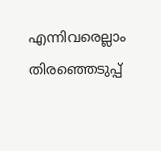എന്നിവരെല്ലാം തിരഞ്ഞെടുപ്പ്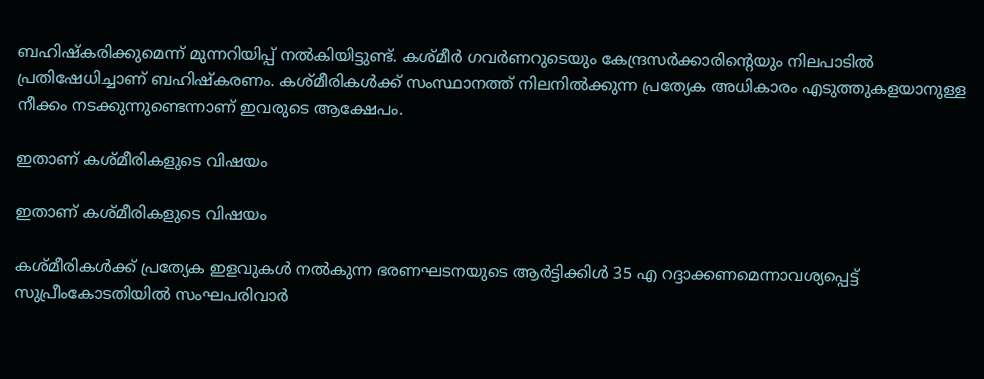ബഹിഷ്‌കരിക്കുമെന്ന് മുന്നറിയിപ്പ് നല്‍കിയിട്ടുണ്ട്. കശ്മീര്‍ ഗവര്‍ണറുടെയും കേന്ദ്രസര്‍ക്കാരിന്റെയും നിലപാടില്‍ പ്രതിഷേധിച്ചാണ് ബഹിഷ്‌കരണം. കശ്മീരികള്‍ക്ക് സംസ്ഥാനത്ത് നിലനില്‍ക്കുന്ന പ്രത്യേക അധികാരം എടുത്തുകളയാനുള്ള നീക്കം നടക്കുന്നുണ്ടെന്നാണ് ഇവരുടെ ആക്ഷേപം.

ഇതാണ് കശ്മീരികളുടെ വിഷയം

ഇതാണ് കശ്മീരികളുടെ വിഷയം

കശ്മീരികള്‍ക്ക് പ്രത്യേക ഇളവുകള്‍ നല്‍കുന്ന ഭരണഘടനയുടെ ആര്‍ട്ടിക്കിള്‍ 35 എ റദ്ദാക്കണമെന്നാവശ്യപ്പെട്ട് സുപ്രീംകോടതിയില്‍ സംഘപരിവാര്‍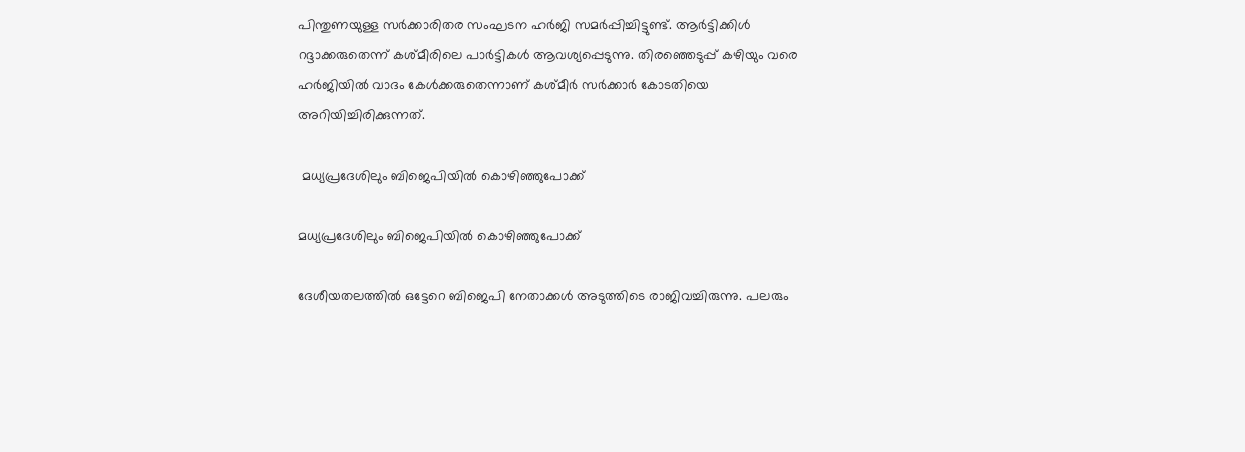പിന്തുണയുള്ള സര്‍ക്കാരിതര സംഘടന ഹര്‍ജി സമര്‍പ്പിച്ചിട്ടുണ്ട്. ആര്‍ട്ടിക്കിള്‍ റദ്ദാക്കരുതെന്ന് കശ്മീരിലെ പാര്‍ട്ടികള്‍ ആവശ്യപ്പെടുന്നു. തിരഞ്ഞെടുപ്പ് കഴിയും വരെ ഹര്‍ജിയില്‍ വാദം കേള്‍ക്കരുതെന്നാണ് കശ്മീര്‍ സര്‍ക്കാര്‍ കോടതിയെ അറിയിച്ചിരിക്കുന്നത്.

 മധ്യപ്രദേശിലും ബിജെപിയില്‍ കൊഴിഞ്ഞുപോക്ക്

മധ്യപ്രദേശിലും ബിജെപിയില്‍ കൊഴിഞ്ഞുപോക്ക്

ദേശീയതലത്തില്‍ ഒട്ടേറെ ബിജെപി നേതാക്കള്‍ അടുത്തിടെ രാജിവച്ചിരുന്നു. പലരും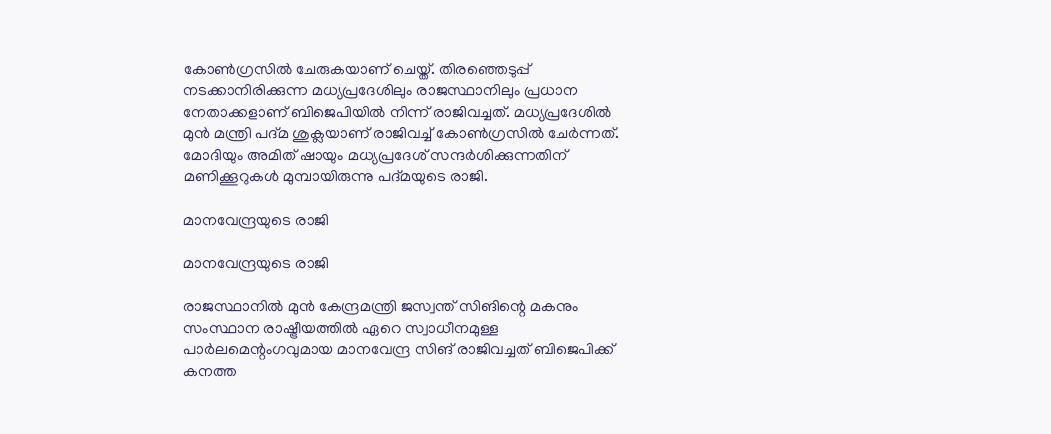കോണ്‍ഗ്രസില്‍ ചേരുകയാണ് ചെയ്ത്. തിരഞ്ഞെടുപ്പ് നടക്കാനിരിക്കുന്ന മധ്യപ്രദേശിലും രാജസ്ഥാനിലും പ്രധാന നേതാക്കളാണ് ബിജെപിയില്‍ നിന്ന് രാജിവച്ചത്. മധ്യപ്രദേശില്‍ മുന്‍ മന്ത്രി പദ്മ ശുക്ലയാണ് രാജിവച്ച് കോണ്‍ഗ്രസില്‍ ചേര്‍ന്നത്. മോദിയും അമിത് ഷായും മധ്യപ്രദേശ് സന്ദര്‍ശിക്കുന്നതിന് മണിക്കൂറുകള്‍ മുമ്പായിരുന്നു പദ്മയുടെ രാജി.

മാനവേന്ദ്രയുടെ രാജി

മാനവേന്ദ്രയുടെ രാജി

രാജസ്ഥാനില്‍ മുന്‍ കേന്ദ്രമന്ത്രി ജസ്വന്ത് സിങിന്റെ മകനും സംസ്ഥാന രാഷ്ട്രീയത്തില്‍ ഏറെ സ്വാധീനമുള്ള പാര്‍ലമെന്റംഗവുമായ മാനവേന്ദ്ര സിങ് രാജിവച്ചത് ബിജെപിക്ക് കനത്ത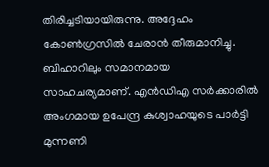തിരിച്ചടിയായിരുന്നു. അദ്ദേഹം കോണ്‍ഗ്രസില്‍ ചേരാന്‍ തീരുമാനിച്ചു. ബിഹാറിലും സമാനമായ സാഹചര്യമാണ്. എന്‍ഡിഎ സര്‍ക്കാരില്‍ അംഗമായ ഉപേന്ദ്ര കുശ്വാഹയുടെ പാര്‍ട്ടി മുന്നണി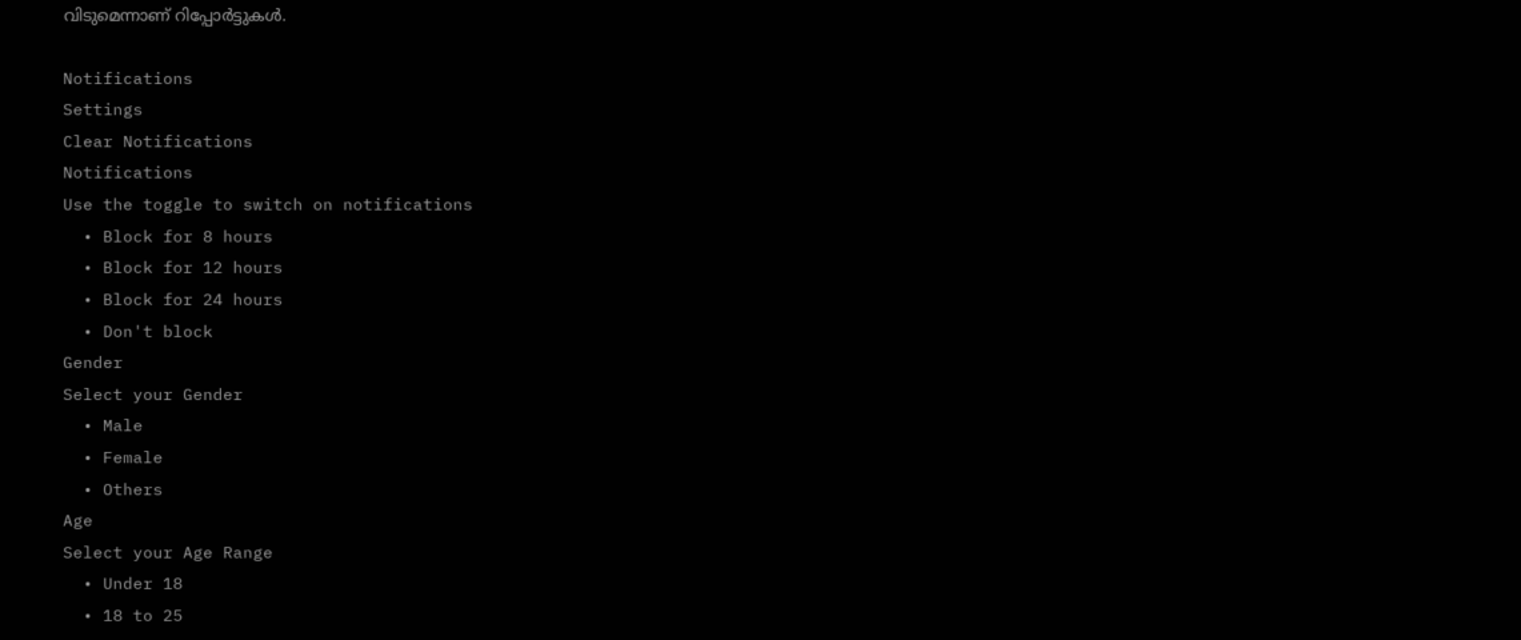വിടുമെന്നാണ് റിപ്പോര്‍ട്ടുകള്‍.

Notifications
Settings
Clear Notifications
Notifications
Use the toggle to switch on notifications
  • Block for 8 hours
  • Block for 12 hours
  • Block for 24 hours
  • Don't block
Gender
Select your Gender
  • Male
  • Female
  • Others
Age
Select your Age Range
  • Under 18
  • 18 to 25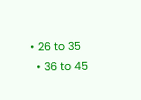• 26 to 35
  • 36 to 45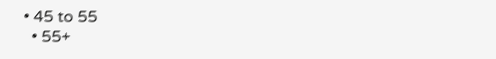• 45 to 55
  • 55+